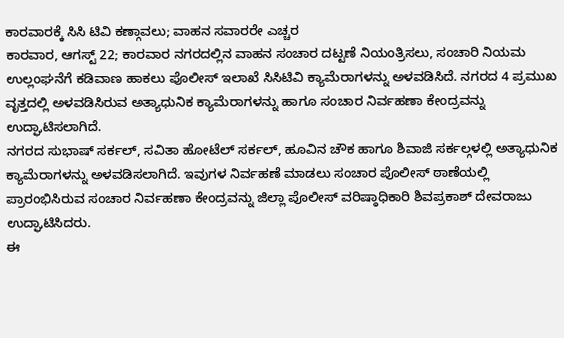ಕಾರವಾರಕ್ಕೆ ಸಿಸಿ ಟಿವಿ ಕಣ್ಗಾವಲು; ವಾಹನ ಸವಾರರೇ ಎಚ್ಚರ
ಕಾರವಾರ, ಆಗಸ್ಟ್ 22; ಕಾರವಾರ ನಗರದಲ್ಲಿನ ವಾಹನ ಸಂಚಾರ ದಟ್ಟಣೆ ನಿಯಂತ್ರಿಸಲು, ಸಂಚಾರಿ ನಿಯಮ ಉಲ್ಲಂಘನೆಗೆ ಕಡಿವಾಣ ಹಾಕಲು ಪೊಲೀಸ್ ಇಲಾಖೆ ಸಿಸಿಟಿವಿ ಕ್ಯಾಮೆರಾಗಳನ್ನು ಅಳವಡಿಸಿದೆ. ನಗರದ 4 ಪ್ರಮುಖ ವೃತ್ತದಲ್ಲಿ ಅಳವಡಿಸಿರುವ ಅತ್ಯಾಧುನಿಕ ಕ್ಯಾಮೆರಾಗಳನ್ನು ಹಾಗೂ ಸಂಚಾರ ನಿರ್ವಹಣಾ ಕೇಂದ್ರವನ್ನು ಉದ್ಘಾಟಿಸಲಾಗಿದೆ.
ನಗರದ ಸುಭಾಷ್ ಸರ್ಕಲ್, ಸವಿತಾ ಹೋಟೆಲ್ ಸರ್ಕಲ್, ಹೂವಿನ ಚೌಕ ಹಾಗೂ ಶಿವಾಜಿ ಸರ್ಕಲ್ಗಳಲ್ಲಿ ಅತ್ಯಾಧುನಿಕ ಕ್ಯಾಮೆರಾಗಳನ್ನು ಅಳವಡಿಸಲಾಗಿದೆ. ಇವುಗಳ ನಿರ್ವಹಣೆ ಮಾಡಲು ಸಂಚಾರ ಪೊಲೀಸ್ ಠಾಣೆಯಲ್ಲಿ ಪ್ರಾರಂಭಿಸಿರುವ ಸಂಚಾರ ನಿರ್ವಹಣಾ ಕೇಂದ್ರವನ್ನು ಜಿಲ್ಲಾ ಪೊಲೀಸ್ ವರಿಷ್ಠಾಧಿಕಾರಿ ಶಿವಪ್ರಕಾಶ್ ದೇವರಾಜು ಉದ್ಘಾಟಿಸಿದರು.
ಈ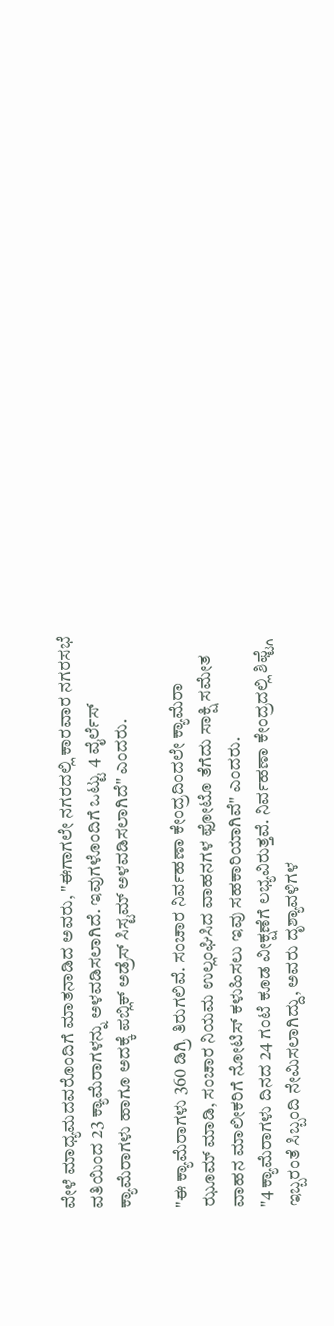ವೇಳೆ ಮಾಧ್ಯಮದವರೊಂದಿಗೆ ಮಾತನಾಡಿದ ಅವರು, "ಈಗಾಗಲೇ ನಗರದಲ್ಲಿ ಕಾರವಾರ ನಗರಸಭೆ ವತಿಯಿಂದ 23 ಕ್ಯಾಮೆರಾಗಳನ್ನು ಅಳವಡಿಸಲಾಗಿದೆ. ಇವುಗಳೊಂದಿಗೆ ಒಟ್ಟು 4 ವೈರ್ಲೆಸ್ ಕ್ಯಾಮೆರಾಗಳು ಹಾಗೂ ಅದಕ್ಕೆ ಪಬ್ಲಿಕ್ ಅಡ್ರೆಸ್ ಸಿಸ್ಟಮ್ ಅಳವಡಿಸಲಾಗಿದೆ" ಎಂದರು.

"ಈ ಕ್ಯಾಮೆರಾಗಳು 360 ಡಿಗ್ರಿ ತಿರುಗಲಿವೆ. ಸಂಚಾರ ನಿರ್ವಹಣಾ ಕೇಂದ್ರದಿಂದಲೇ ಕ್ಯಾಮೆರಾ ಝೂಮ್ ಮಾಡಿ, ಸಂಚಾರ ನಿಯಮ ಉಲ್ಲಂಘಿಸಿದ ವಾಹನಗಳ ಫೋಟೊ ತೆಗೆದು ಸಾಕ್ಷಿ ಸಮೇತ ವಾಹನ ಮಾಲೀಕರಿಗೆ ನೋಟಿಸ್ ಕಳುಹಿಸಲು ಇವು ಸಹಕಾರಿಯಾಗಿವೆ" ಎಂದರು.
"4 ಕ್ಯಾಮೆರಾಗಳು ದಿನದ 24 ಗಂಟೆ ಕೂಡ ವೀಕ್ಷಣೆಗೆ ಲಭ್ಯವಿರುತ್ತವೆ. ನಿರ್ವಹಣಾ ಕೇಂದ್ರದಲ್ಲಿ ಶಿಫ್ಟ್ಗೆ ಇಬ್ಬರಂತೆ ಸಿಬ್ಬಂದಿ ನೇಮಿಸಲಾಗಿದ್ದು, ಅವರು ದೃಶ್ಯಾವಳಿಗಳ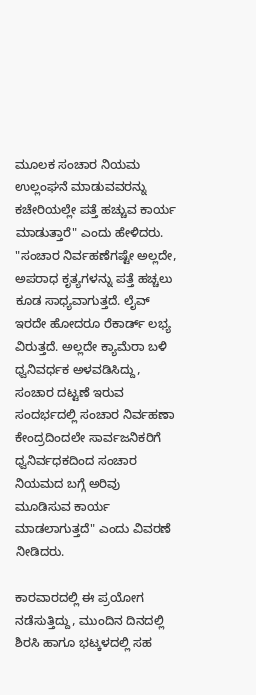ಮೂಲಕ ಸಂಚಾರ ನಿಯಮ ಉಲ್ಲಂಘನೆ ಮಾಡುವವರನ್ನು ಕಚೇರಿಯಲ್ಲೇ ಪತ್ತೆ ಹಚ್ಚುವ ಕಾರ್ಯ ಮಾಡುತ್ತಾರೆ" ಎಂದು ಹೇಳಿದರು.
"ಸಂಚಾರ ನಿರ್ವಹಣೆಗಷ್ಟೇ ಅಲ್ಲದೇ, ಅಪರಾಧ ಕೃತ್ಯಗಳನ್ನು ಪತ್ತೆ ಹಚ್ಚಲು ಕೂಡ ಸಾಧ್ಯವಾಗುತ್ತದೆ. ಲೈವ್ ಇರದೇ ಹೋದರೂ ರೆಕಾರ್ಡ್ ಲಭ್ಯ ವಿರುತ್ತದೆ. ಅಲ್ಲದೇ ಕ್ಯಾಮೆರಾ ಬಳಿ ಧ್ವನಿವರ್ಧಕ ಅಳವಡಿಸಿದ್ದು, ಸಂಚಾರ ದಟ್ಟಣೆ ಇರುವ ಸಂದರ್ಭದಲ್ಲಿ ಸಂಚಾರ ನಿರ್ವಹಣಾ ಕೇಂದ್ರದಿಂದಲೇ ಸಾರ್ವಜನಿಕರಿಗೆ ಧ್ವನಿರ್ವಧಕದಿಂದ ಸಂಚಾರ ನಿಯಮದ ಬಗ್ಗೆ ಅರಿವು ಮೂಡಿಸುವ ಕಾರ್ಯ ಮಾಡಲಾಗುತ್ತದೆ" ಎಂದು ವಿವರಣೆ ನೀಡಿದರು.

ಕಾರವಾರದಲ್ಲಿ ಈ ಪ್ರಯೋಗ ನಡೆಸುತ್ತಿದ್ದು, ಮುಂದಿನ ದಿನದಲ್ಲಿ ಶಿರಸಿ ಹಾಗೂ ಭಟ್ಕಳದಲ್ಲಿ ಸಹ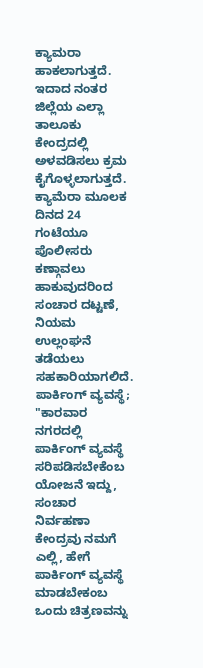ಕ್ಯಾಮರಾ ಹಾಕಲಾಗುತ್ತದೆ. ಇದಾದ ನಂತರ ಜಿಲ್ಲೆಯ ಎಲ್ಲಾ ತಾಲೂಕು ಕೇಂದ್ರದಲ್ಲಿ ಅಳವಡಿಸಲು ಕ್ರಮ ಕೈಗೊಳ್ಳಲಾಗುತ್ತದೆ. ಕ್ಯಾಮೆರಾ ಮೂಲಕ ದಿನದ 24 ಗಂಟೆಯೂ ಪೊಲೀಸರು ಕಣ್ಗಾವಲು ಹಾಕುವುದರಿಂದ ಸಂಚಾರ ದಟ್ಟಣೆ, ನಿಯಮ ಉಲ್ಲಂಘನೆ ತಡೆಯಲು ಸಹಕಾರಿಯಾಗಲಿದೆ.
ಪಾರ್ಕಿಂಗ್ ವ್ಯವಸ್ಥೆ; "ಕಾರವಾರ ನಗರದಲ್ಲಿ ಪಾರ್ಕಿಂಗ್ ವ್ಯವಸ್ಥೆ ಸರಿಪಡಿಸಬೇಕೆಂಬ ಯೋಜನೆ ಇದ್ದು, ಸಂಚಾರ ನಿರ್ವಹಣಾ ಕೇಂದ್ರವು ನಮಗೆ ಎಲ್ಲಿ, ಹೇಗೆ ಪಾರ್ಕಿಂಗ್ ವ್ಯವಸ್ಥೆ ಮಾಡಬೇಕಂಬ ಒಂದು ಚಿತ್ರಣವನ್ನು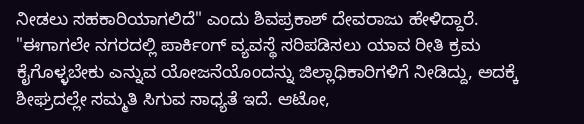ನೀಡಲು ಸಹಕಾರಿಯಾಗಲಿದೆ" ಎಂದು ಶಿವಪ್ರಕಾಶ್ ದೇವರಾಜು ಹೇಳಿದ್ದಾರೆ.
"ಈಗಾಗಲೇ ನಗರದಲ್ಲಿ ಪಾರ್ಕಿಂಗ್ ವ್ಯವಸ್ಥೆ ಸರಿಪಡಿಸಲು ಯಾವ ರೀತಿ ಕ್ರಮ ಕೈಗೊಳ್ಳಬೇಕು ಎನ್ನುವ ಯೋಜನೆಯೊಂದನ್ನು ಜಿಲ್ಲಾಧಿಕಾರಿಗಳಿಗೆ ನೀಡಿದ್ದು, ಅದಕ್ಕೆ ಶೀಘ್ರದಲ್ಲೇ ಸಮ್ಮತಿ ಸಿಗುವ ಸಾಧ್ಯತೆ ಇದೆ. ಆಟೋ,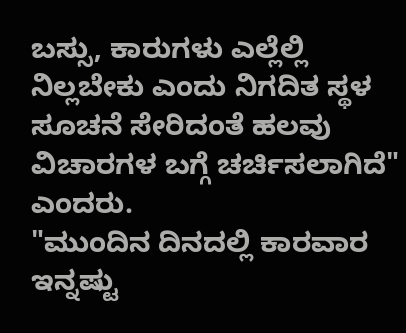ಬಸ್ಸು, ಕಾರುಗಳು ಎಲ್ಲೆಲ್ಲಿ ನಿಲ್ಲಬೇಕು ಎಂದು ನಿಗದಿತ ಸ್ಥಳ ಸೂಚನೆ ಸೇರಿದಂತೆ ಹಲವು ವಿಚಾರಗಳ ಬಗ್ಗೆ ಚರ್ಚಿಸಲಾಗಿದೆ" ಎಂದರು.
"ಮುಂದಿನ ದಿನದಲ್ಲಿ ಕಾರವಾರ ಇನ್ನಷ್ಟು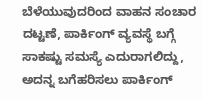ಬೆಳೆಯುವುದರಿಂದ ವಾಹನ ಸಂಚಾರ ದಟ್ಟಣೆ, ಪಾರ್ಕಿಂಗ್ ವ್ಯವಸ್ಥೆ ಬಗ್ಗೆ ಸಾಕಷ್ಟು ಸಮಸ್ಯೆ ಎದುರಾಗಲಿದ್ದು, ಅದನ್ನ ಬಗೆಹರಿಸಲು ಪಾರ್ಕಿಂಗ್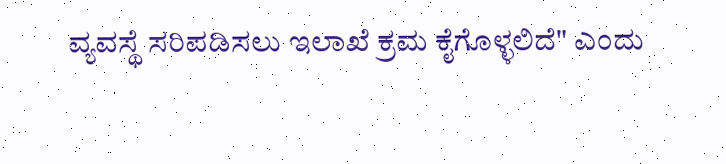ವ್ಯವಸ್ಥೆ ಸರಿಪಡಿಸಲು ಇಲಾಖೆ ಕ್ರಮ ಕೈಗೊಳ್ಳಲಿದೆ" ಎಂದು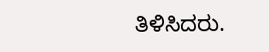ತಿಳಿಸಿದರು.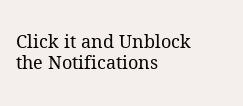Click it and Unblock the Notifications